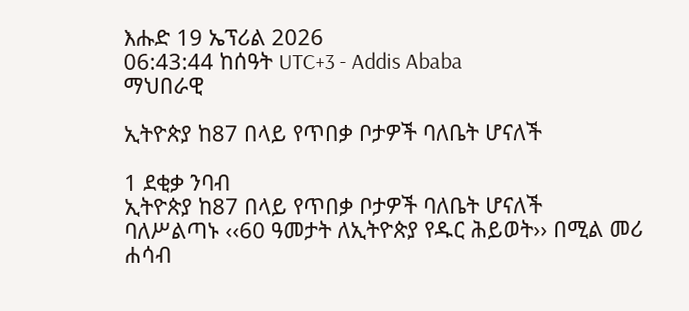እሑድ 19 ኤፕሪል 2026
06:43:44 ከሰዓት UTC+3 - Addis Ababa
ማህበራዊ

ኢትዮጵያ ከ87 በላይ የጥበቃ ቦታዎች ባለቤት ሆናለች

1 ደቂቃ ንባብ
ኢትዮጵያ ከ87 በላይ የጥበቃ ቦታዎች ባለቤት ሆናለች
ባለሥልጣኑ ‹‹60 ዓመታት ለኢትዮጵያ የዱር ሕይወት›› በሚል መሪ ሐሳብ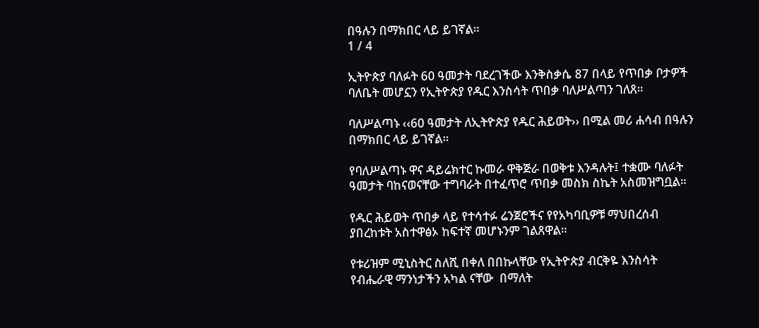በዓሉን በማክበር ላይ ይገኛል።
1 / 4

ኢትዮጵያ ባለፉት 60 ዓመታት ባደረገችው እንቅስቃሴ 87 በላይ የጥበቃ ቦታዎች ባለቤት መሆኗን የኢትዮጵያ የዱር እንስሳት ጥበቃ ባለሥልጣን ገለጸ፡፡

ባለሥልጣኑ ‹‹60 ዓመታት ለኢትዮጵያ የዱር ሕይወት›› በሚል መሪ ሐሳብ በዓሉን በማክበር ላይ ይገኛል።

የባለሥልጣኑ ዋና ዳይሬክተር ኩመራ ዋቅጅራ በወቅቱ እንዳሉት፤ ተቋሙ ባለፉት ዓመታት ባከናወናቸው ተግባራት በተፈጥሮ ጥበቃ መስክ ስኬት አስመዝግቧል፡፡

የዱር ሕይወት ጥበቃ ላይ የተሳተፉ ሬንጀሮችና የየአካባቢዎቹ ማህበረሰብ ያበረከቱት አስተዋፅኦ ከፍተኛ መሆኑንም ገልጸዋል፡፡

የቱሪዝም ሚኒስትር ስለሺ በቀለ በበኩላቸው የኢትዮጵያ ብርቅዬ እንስሳት የብሔራዊ ማንነታችን አካል ናቸው  በማለት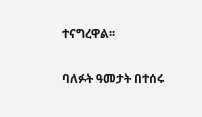ተናግረዋል፡፡

ባለፉት ዓመታት በተሰሩ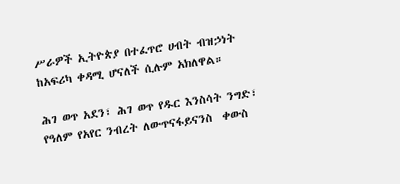ሥራዎች ኢትዮጵያ በተፈጥሮ ሀብት ብዝኃነት ከአፍሪካ ቀዳሚ ሆናለች ሲሉም አክለዋል።

ሕገ ወጥ አደን፣ ሕገ ወጥ የዱር እንስሳት ንግድ፣ የዓለም የአየር ንብረት ለውጥናፋይናንስ  ቀውስ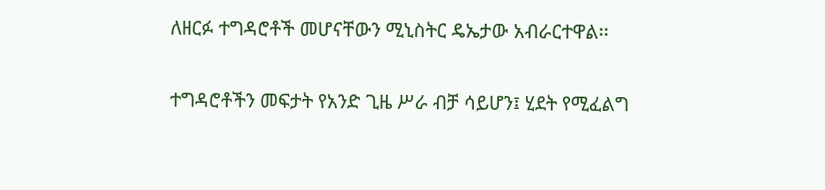ለዘርፉ ተግዳሮቶች መሆናቸውን ሚኒስትር ዴኤታው አብራርተዋል፡፡

ተግዳሮቶችን መፍታት የአንድ ጊዜ ሥራ ብቻ ሳይሆን፤ ሂደት የሚፈልግ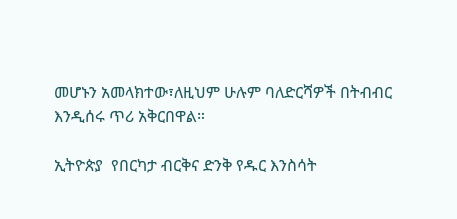መሆኑን አመላክተው፣ለዚህም ሁሉም ባለድርሻዎች በትብብር እንዲሰሩ ጥሪ አቅርበዋል።

ኢትዮጵያ  የበርካታ ብርቅና ድንቅ የዱር እንስሳት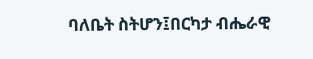ባለቤት ስትሆን፤በርካታ ብሔራዊ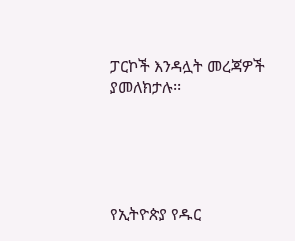ፓርኮች እንዳሏት መረጃዎች ያመለክታሉ፡፡





የኢትዮጵያ የዱር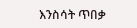እንስሳት ጥበቃ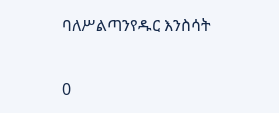ባለሥልጣንየዱር እንስሳት

0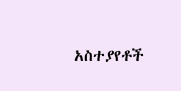አስተያየቶች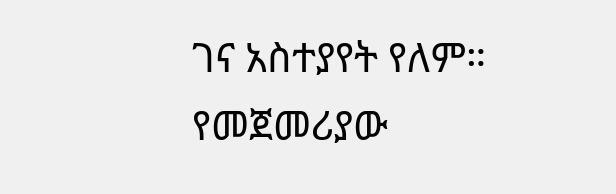ገና አስተያየት የለም። የመጀመሪያው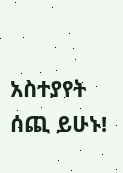አስተያየት ሰጪ ይሁኑ!